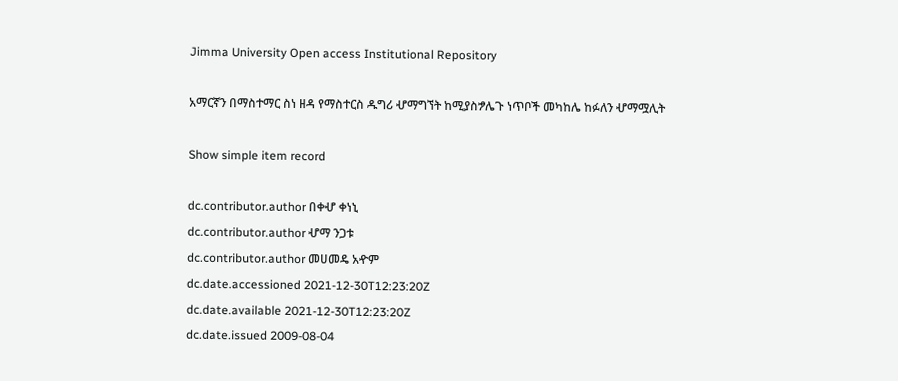Jimma University Open access Institutional Repository

አማርኛን በማስተማር ስነ ዘዳ የማስተርስ ዱግሪ ሇማግኘት ከሚያስፇሌጉ ነጥቦች መካከሌ ከፉለን ሇማሟሊት

Show simple item record

dc.contributor.author በቀሇ ቀነኒ
dc.contributor.author ሇማ ንጋቱ
dc.contributor.author መሀመዴ አዯም
dc.date.accessioned 2021-12-30T12:23:20Z
dc.date.available 2021-12-30T12:23:20Z
dc.date.issued 2009-08-04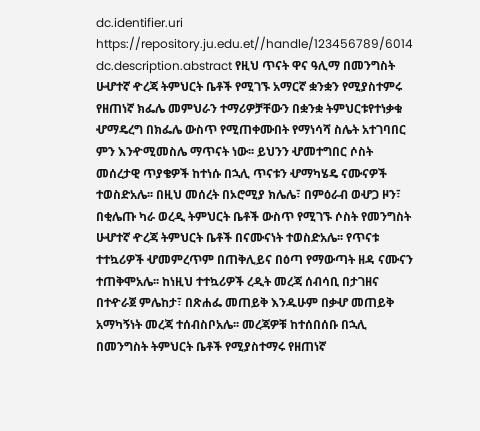dc.identifier.uri https://repository.ju.edu.et//handle/123456789/6014
dc.description.abstract የዚህ ጥናት ዋና ዓሊማ በመንግስት ሁሇተኛ ዯረጃ ትምህርት ቤቶች የሚገኙ አማርኛ ቋንቋን የሚያስተምሩ የዘጠነኛ ክፌሌ መምህራን ተማሪዎቻቸውን በቋንቋ ትምህርቱየተነቃቁ ሇማዴረግ በክፌሌ ውስጥ የሚጠቀሙበት የማነሳሻ ስሌት አተገባበር ምን እንዯሚመስሌ ማጥናት ነው፡፡ ይህንን ሇመተግበር ሶስት መሰረታዊ ጥያቄዎች ከተነሱ በኋሊ ጥናቱን ሇማካሄዴ ናሙናዎች ተወስድአሌ፡፡ በዚህ መሰረት በኦሮሚያ ክሌሌ፣ በምዕራብ ወሇጋ ዞን፣ በቂሌጡ ካራ ወረዲ ትምህርት ቤቶች ውስጥ የሚገኙ ሶስት የመንግስት ሁሇተኛ ዯረጃ ትምህርት ቤቶች በናሙናነት ተወስድአሌ፡፡ የጥናቱ ተተኳሪዎች ሇመምረጥም በጠቅሊይና በዕጣ የማውጣት ዘዳ ናሙናን ተጠቅሞአሌ፡፡ ከነዚህ ተተኳሪዎች ረዲት መረጃ ሰብሳቢ በታገዘና በተዯራጀ ምሌከታ፣ በጽሐፌ መጠይቅ እንዱሁም በቃሇ መጠይቅ አማካኝነት መረጃ ተሰብስቦአሌ፡፡ መረጃዎቹ ከተሰበሰቡ በኋሊ በመንግስት ትምህርት ቤቶች የሚያስተማሩ የዘጠነኛ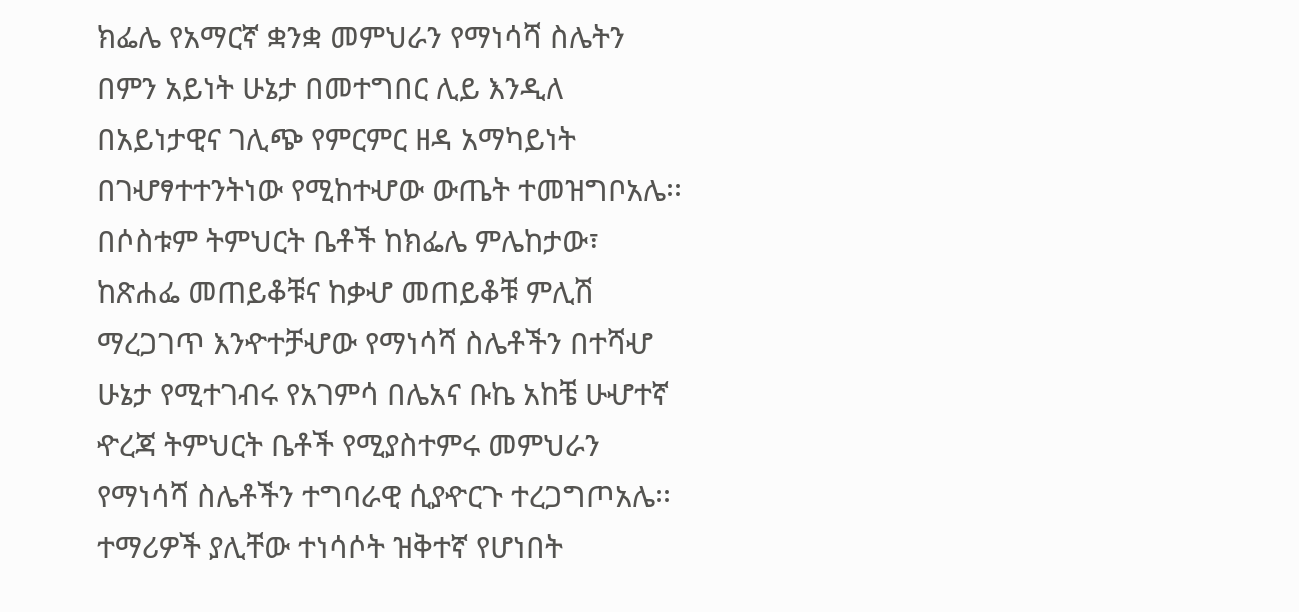ክፌሌ የአማርኛ ቋንቋ መምህራን የማነሳሻ ስሌትን በምን አይነት ሁኔታ በመተግበር ሊይ እንዲለ በአይነታዊና ገሊጭ የምርምር ዘዳ አማካይነት በገሇፃተተንትነው የሚከተሇው ውጤት ተመዝግቦአሌ፡፡ በሶስቱም ትምህርት ቤቶች ከክፌሌ ምሌከታው፣ ከጽሐፌ መጠይቆቹና ከቃሇ መጠይቆቹ ምሊሽ ማረጋገጥ እንዯተቻሇው የማነሳሻ ስሌቶችን በተሻሇ ሁኔታ የሚተገብሩ የአገምሳ በሌአና ቡኬ አከቼ ሁሇተኛ ዯረጃ ትምህርት ቤቶች የሚያስተምሩ መምህራን የማነሳሻ ስሌቶችን ተግባራዊ ሲያዯርጉ ተረጋግጦአሌ፡፡ ተማሪዎች ያሊቸው ተነሳሶት ዝቅተኛ የሆነበት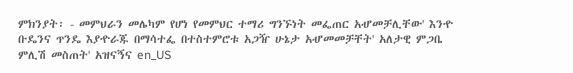ምክንያት፡ - መምህራን መሌካም የሆነ የመምህር ተማሪ ግንኙነት መፌጠር አሇመቻሊቸው' እንዯ ቡዴንና ጥንዴ እያዯራጁ በማሳተፌ በተስተምሮቱ አጋዥ ሁኔታ አሇመመቻቸት' አለታዊ ምጋቤ ምሊሽ መስጠት' አዝናኝና en_US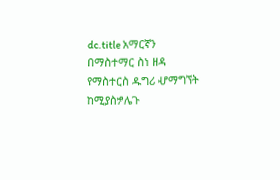dc.title አማርኛን በማስተማር ስነ ዘዳ የማስተርስ ዱግሪ ሇማግኘት ከሚያስፇሌጉ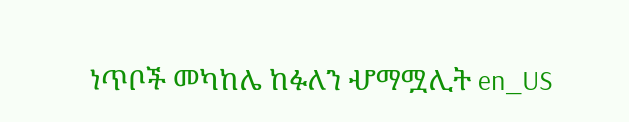ነጥቦች መካከሌ ከፉለን ሇማሟሊት en_US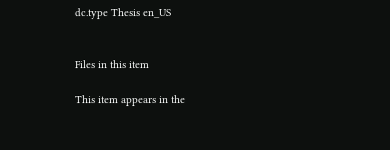dc.type Thesis en_US


Files in this item

This item appears in the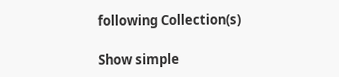following Collection(s)

Show simple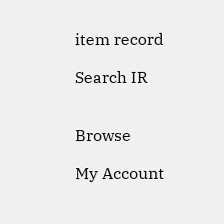item record

Search IR


Browse

My Account